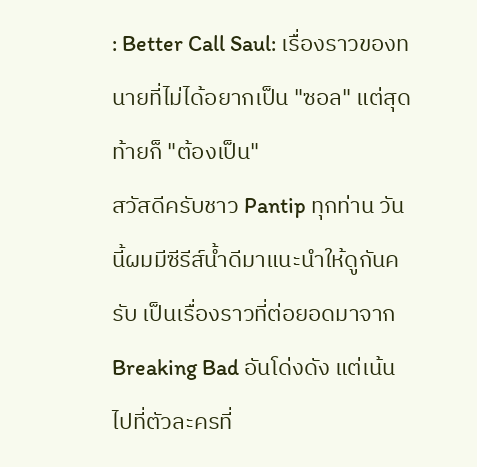: Better Call Saul: เรื่องราวของทนายที่ไม่ได้อยากเป็น "ซอล" แต่สุดท้ายก็ "ต้องเป็น"
สวัสดีครับชาว Pantip ทุกท่าน วันนี้ผมมีซีรีส์น้ำดีมาแนะนำให้ดูกันครับ เป็นเรื่องราวที่ต่อยอดมาจาก Breaking Bad อันโด่งดัง แต่เน้นไปที่ตัวละครที่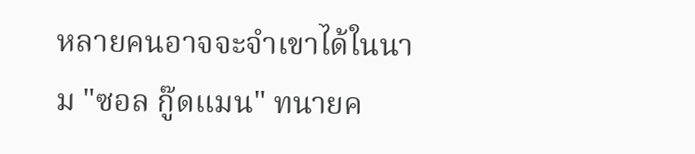หลายคนอาจจะจำเขาได้ในนาม "ซอล กู๊ดแมน" ทนายค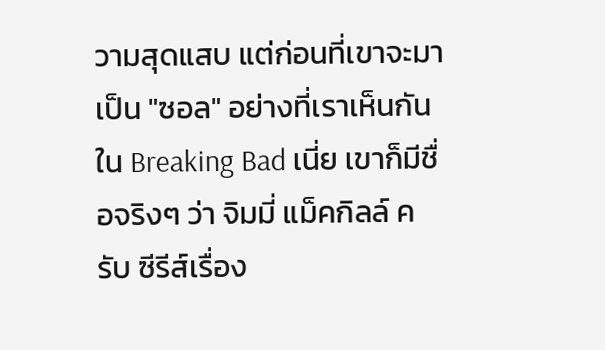วามสุดแสบ แต่ก่อนที่เขาจะมาเป็น "ซอล" อย่างที่เราเห็นกันใน Breaking Bad เนี่ย เขาก็มีชื่อจริงๆ ว่า จิมมี่ แม็คกิลล์ ครับ ซีรีส์เรื่อง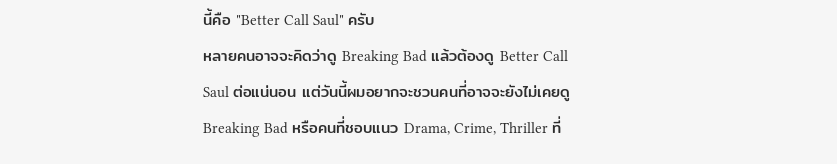นี้คือ "Better Call Saul" ครับ
หลายคนอาจจะคิดว่าดู Breaking Bad แล้วต้องดู Better Call Saul ต่อแน่นอน แต่วันนี้ผมอยากจะชวนคนที่อาจจะยังไม่เคยดู Breaking Bad หรือคนที่ชอบแนว Drama, Crime, Thriller ที่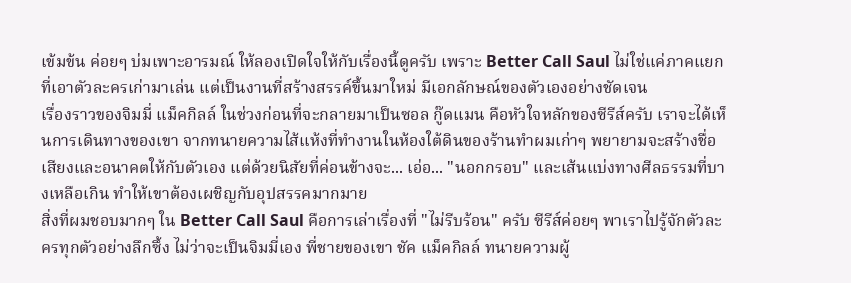เข้มข้น ค่อยๆ บ่มเพาะอารมณ์ ให้ลองเปิดใจให้กับเรื่องนี้ดูครับ เพราะ Better Call Saul ไม่ใช่แค่ภาคแยกที่เอาตัวละครเก่ามาเล่น แต่เป็นงานที่สร้างสรรค์ขึ้นมาใหม่ มีเอกลักษณ์ของตัวเองอย่างชัดเจน
เรื่องราวของจิมมี่ แม็คกิลล์ ในช่วงก่อนที่จะกลายมาเป็นซอล กู๊ดแมน คือหัวใจหลักของซีรีส์ครับ เราจะได้เห็นการเดินทางของเขา จากทนายความไส้แห้งที่ทำงานในห้องใต้ดินของร้านทำผมเก่าๆ พยายามจะสร้างชื่อเสียงและอนาคตให้กับตัวเอง แต่ด้วยนิสัยที่ค่อนข้างจะ... เอ่อ... "นอกกรอบ" และเส้นแบ่งทางศีลธรรมที่บางเหลือเกิน ทำให้เขาต้องเผชิญกับอุปสรรคมากมาย
สิ่งที่ผมชอบมากๆ ใน Better Call Saul คือการเล่าเรื่องที่ "ไม่รีบร้อน" ครับ ซีรีส์ค่อยๆ พาเราไปรู้จักตัวละครทุกตัวอย่างลึกซึ้ง ไม่ว่าจะเป็นจิมมี่เอง พี่ชายของเขา ชัค แม็คกิลล์ ทนายความผู้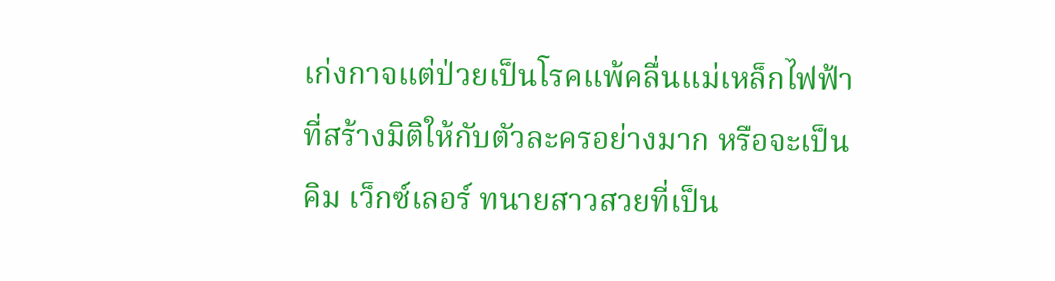เก่งกาจแต่ป่วยเป็นโรคแพ้คลื่นแม่เหล็กไฟฟ้าที่สร้างมิติให้กับตัวละครอย่างมาก หรือจะเป็นคิม เว็กซ์เลอร์ ทนายสาวสวยที่เป็น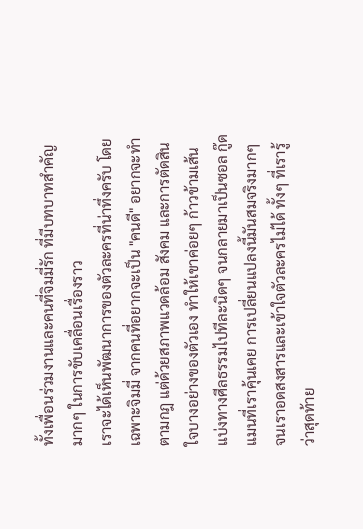ทั้งเพื่อนร่วมงานและคนที่จิมมี่รัก ที่มีบทบาทสำคัญมากๆ ในการขับเคลื่อนเรื่องราว
เราจะได้เห็นพัฒนาการของตัวละครที่น่าทึ่งครับ โดยเฉพาะจิมมี่ จากคนที่อยากจะเป็น "คนดี" อยากจะทำตามกฎ แต่ด้วยสภาพแวดล้อม สังคม และการตัดสินใจบางอย่างของตัวเอง ทำให้เขาค่อยๆ ก้าวข้ามเส้นแบ่งทางศีลธรรมไปทีละนิดๆ จนกลายมาเป็นซอล กู๊ดแมนที่เราคุ้นเคย การเปลี่ยนแปลงนี้มันสมจริงมากๆ จนเราอดสงสารและเข้าใจตัวละครไม่ได้ ทั้งๆ ที่เรารู้ว่าสุดท้าย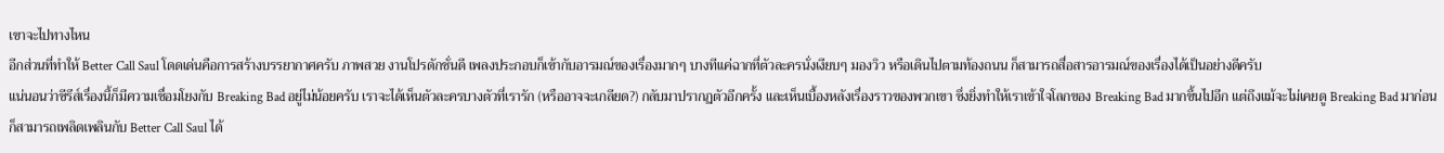เขาจะไปทางไหน
อีกส่วนที่ทำให้ Better Call Saul โดดเด่นคือการสร้างบรรยากาศครับ ภาพสวย งานโปรดักชั่นดี เพลงประกอบก็เข้ากับอารมณ์ของเรื่องมากๆ บางทีแค่ฉากที่ตัวละครนั่งเงียบๆ มองวิว หรือเดินไปตามท้องถนน ก็สามารถสื่อสารอารมณ์ของเรื่องได้เป็นอย่างดีครับ
แน่นอนว่าซีรีส์เรื่องนี้ก็มีความเชื่อมโยงกับ Breaking Bad อยู่ไม่น้อยครับ เราจะได้เห็นตัวละครบางตัวที่เรารัก (หรืออาจจะเกลียด?) กลับมาปรากฏตัวอีกครั้ง และเห็นเบื้องหลังเรื่องราวของพวกเขา ซึ่งยิ่งทำให้เราเข้าใจโลกของ Breaking Bad มากขึ้นไปอีก แต่ถึงแม้จะไม่เคยดู Breaking Bad มาก่อน ก็สามารถเพลิดเพลินกับ Better Call Saul ได้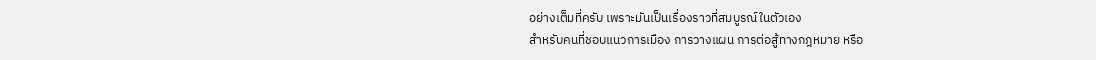อย่างเต็มที่ครับ เพราะมันเป็นเรื่องราวที่สมบูรณ์ในตัวเอง
สำหรับคนที่ชอบแนวการเมือง การวางแผน การต่อสู้ทางกฎหมาย หรือ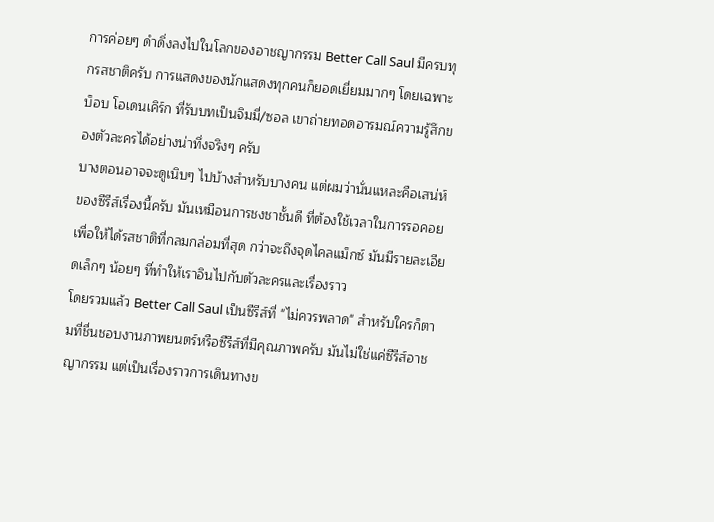การค่อยๆ ดำดิ่งลงไปในโลกของอาชญากรรม Better Call Saul มีครบทุกรสชาติครับ การแสดงของนักแสดงทุกคนก็ยอดเยี่ยมมากๆ โดยเฉพาะ บ็อบ โอเดนเคิร์ก ที่รับบทเป็นจิมมี่/ซอล เขาถ่ายทอดอารมณ์ความรู้สึกของตัวละครได้อย่างน่าทึ่งจริงๆ ครับ
บางตอนอาจจะดูเนิบๆ ไปบ้างสำหรับบางคน แต่ผมว่านั่นแหละคือเสน่ห์ของซีรีส์เรื่องนี้ครับ มันเหมือนการชงชาชั้นดี ที่ต้องใช้เวลาในการรอคอย เพื่อให้ได้รสชาติที่กลมกล่อมที่สุด กว่าจะถึงจุดไคลแม็กซ์ มันมีรายละเอียดเล็กๆ น้อยๆ ที่ทำให้เราอินไปกับตัวละครและเรื่องราว
โดยรวมแล้ว Better Call Saul เป็นซีรีส์ที่ "ไม่ควรพลาด" สำหรับใครก็ตามที่ชื่นชอบงานภาพยนตร์หรือซีรีส์ที่มีคุณภาพครับ มันไม่ใช่แค่ซีรีส์อาชญากรรม แต่เป็นเรื่องราวการเดินทางข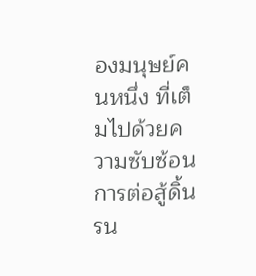องมนุษย์คนหนึ่ง ที่เต็มไปด้วยความซับซ้อน การต่อสู้ดิ้นรน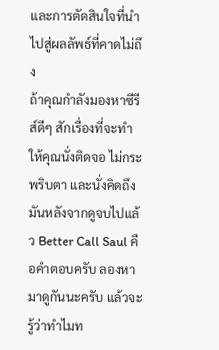และการตัดสินใจที่นำไปสู่ผลลัพธ์ที่คาดไม่ถึง
ถ้าคุณกำลังมองหาซีรีส์ดีๆ สักเรื่องที่จะทำให้คุณนั่งติดจอ ไม่กระพริบตา และนั่งคิดถึงมันหลังจากดูจบไปแล้ว Better Call Saul คือคำตอบครับ ลองหามาดูกันนะครับ แล้วจะรู้ว่าทำไมท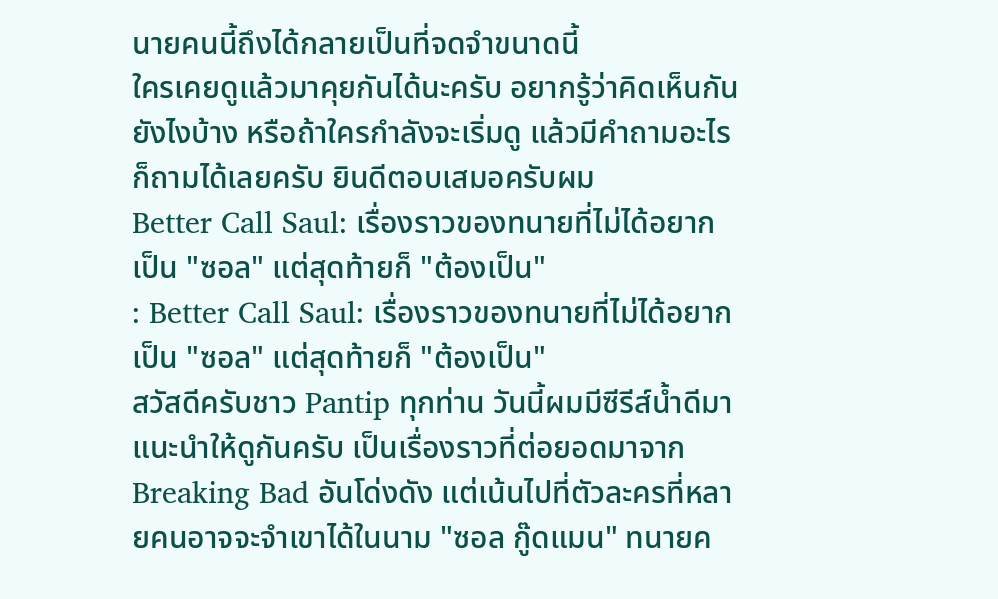นายคนนี้ถึงได้กลายเป็นที่จดจำขนาดนี้
ใครเคยดูแล้วมาคุยกันได้นะครับ อยากรู้ว่าคิดเห็นกันยังไงบ้าง หรือถ้าใครกำลังจะเริ่มดู แล้วมีคำถามอะไรก็ถามได้เลยครับ ยินดีตอบเสมอครับผม
Better Call Saul: เรื่องราวของทนายที่ไม่ได้อยากเป็น "ซอล" แต่สุดท้ายก็ "ต้องเป็น"
: Better Call Saul: เรื่องราวของทนายที่ไม่ได้อยากเป็น "ซอล" แต่สุดท้ายก็ "ต้องเป็น"
สวัสดีครับชาว Pantip ทุกท่าน วันนี้ผมมีซีรีส์น้ำดีมาแนะนำให้ดูกันครับ เป็นเรื่องราวที่ต่อยอดมาจาก Breaking Bad อันโด่งดัง แต่เน้นไปที่ตัวละครที่หลายคนอาจจะจำเขาได้ในนาม "ซอล กู๊ดแมน" ทนายค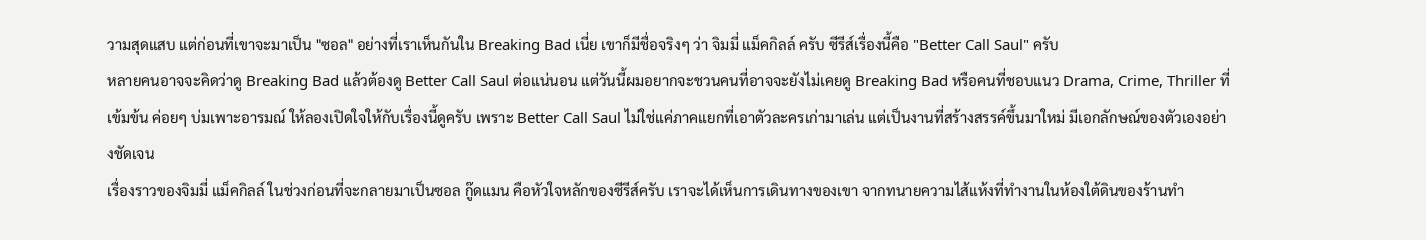วามสุดแสบ แต่ก่อนที่เขาจะมาเป็น "ซอล" อย่างที่เราเห็นกันใน Breaking Bad เนี่ย เขาก็มีชื่อจริงๆ ว่า จิมมี่ แม็คกิลล์ ครับ ซีรีส์เรื่องนี้คือ "Better Call Saul" ครับ
หลายคนอาจจะคิดว่าดู Breaking Bad แล้วต้องดู Better Call Saul ต่อแน่นอน แต่วันนี้ผมอยากจะชวนคนที่อาจจะยังไม่เคยดู Breaking Bad หรือคนที่ชอบแนว Drama, Crime, Thriller ที่เข้มข้น ค่อยๆ บ่มเพาะอารมณ์ ให้ลองเปิดใจให้กับเรื่องนี้ดูครับ เพราะ Better Call Saul ไม่ใช่แค่ภาคแยกที่เอาตัวละครเก่ามาเล่น แต่เป็นงานที่สร้างสรรค์ขึ้นมาใหม่ มีเอกลักษณ์ของตัวเองอย่างชัดเจน
เรื่องราวของจิมมี่ แม็คกิลล์ ในช่วงก่อนที่จะกลายมาเป็นซอล กู๊ดแมน คือหัวใจหลักของซีรีส์ครับ เราจะได้เห็นการเดินทางของเขา จากทนายความไส้แห้งที่ทำงานในห้องใต้ดินของร้านทำ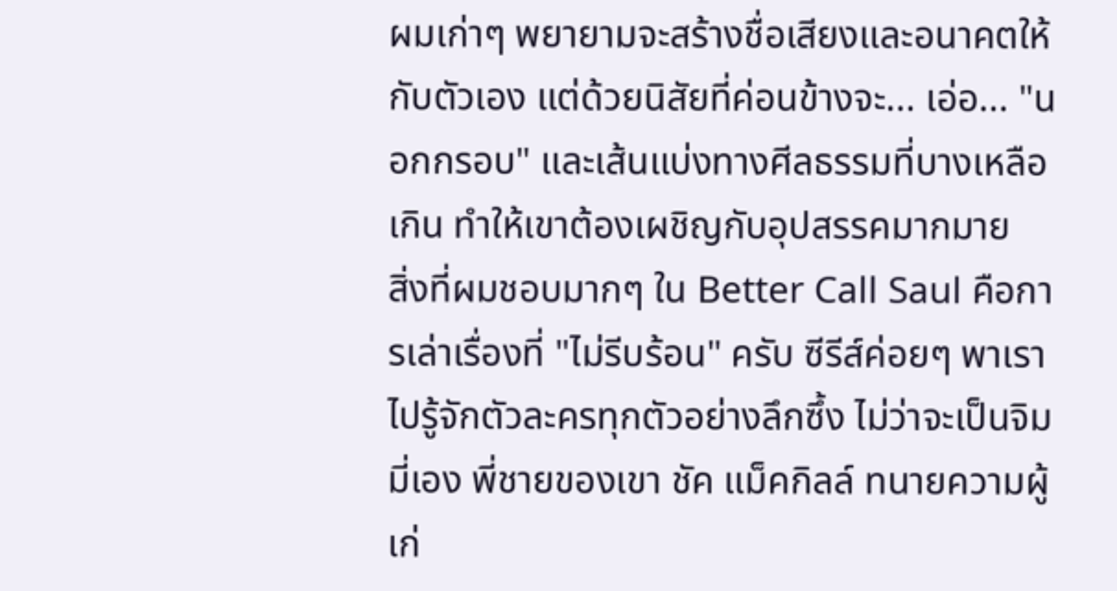ผมเก่าๆ พยายามจะสร้างชื่อเสียงและอนาคตให้กับตัวเอง แต่ด้วยนิสัยที่ค่อนข้างจะ... เอ่อ... "นอกกรอบ" และเส้นแบ่งทางศีลธรรมที่บางเหลือเกิน ทำให้เขาต้องเผชิญกับอุปสรรคมากมาย
สิ่งที่ผมชอบมากๆ ใน Better Call Saul คือการเล่าเรื่องที่ "ไม่รีบร้อน" ครับ ซีรีส์ค่อยๆ พาเราไปรู้จักตัวละครทุกตัวอย่างลึกซึ้ง ไม่ว่าจะเป็นจิมมี่เอง พี่ชายของเขา ชัค แม็คกิลล์ ทนายความผู้เก่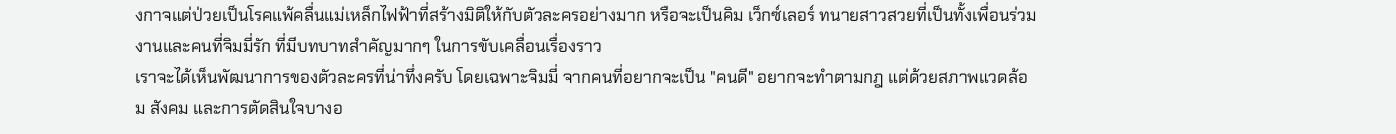งกาจแต่ป่วยเป็นโรคแพ้คลื่นแม่เหล็กไฟฟ้าที่สร้างมิติให้กับตัวละครอย่างมาก หรือจะเป็นคิม เว็กซ์เลอร์ ทนายสาวสวยที่เป็นทั้งเพื่อนร่วมงานและคนที่จิมมี่รัก ที่มีบทบาทสำคัญมากๆ ในการขับเคลื่อนเรื่องราว
เราจะได้เห็นพัฒนาการของตัวละครที่น่าทึ่งครับ โดยเฉพาะจิมมี่ จากคนที่อยากจะเป็น "คนดี" อยากจะทำตามกฎ แต่ด้วยสภาพแวดล้อม สังคม และการตัดสินใจบางอ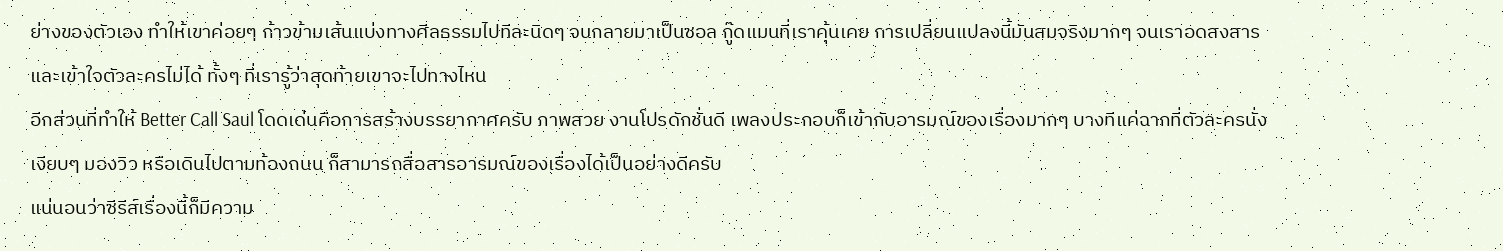ย่างของตัวเอง ทำให้เขาค่อยๆ ก้าวข้ามเส้นแบ่งทางศีลธรรมไปทีละนิดๆ จนกลายมาเป็นซอล กู๊ดแมนที่เราคุ้นเคย การเปลี่ยนแปลงนี้มันสมจริงมากๆ จนเราอดสงสารและเข้าใจตัวละครไม่ได้ ทั้งๆ ที่เรารู้ว่าสุดท้ายเขาจะไปทางไหน
อีกส่วนที่ทำให้ Better Call Saul โดดเด่นคือการสร้างบรรยากาศครับ ภาพสวย งานโปรดักชั่นดี เพลงประกอบก็เข้ากับอารมณ์ของเรื่องมากๆ บางทีแค่ฉากที่ตัวละครนั่งเงียบๆ มองวิว หรือเดินไปตามท้องถนน ก็สามารถสื่อสารอารมณ์ของเรื่องได้เป็นอย่างดีครับ
แน่นอนว่าซีรีส์เรื่องนี้ก็มีความ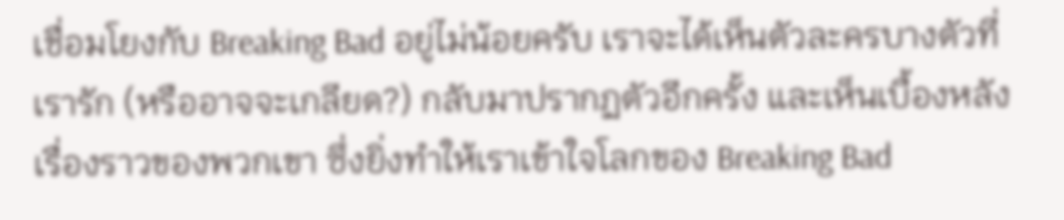เชื่อมโยงกับ Breaking Bad อยู่ไม่น้อยครับ เราจะได้เห็นตัวละครบางตัวที่เรารัก (หรืออาจจะเกลียด?) กลับมาปรากฏตัวอีกครั้ง และเห็นเบื้องหลังเรื่องราวของพวกเขา ซึ่งยิ่งทำให้เราเข้าใจโลกของ Breaking Bad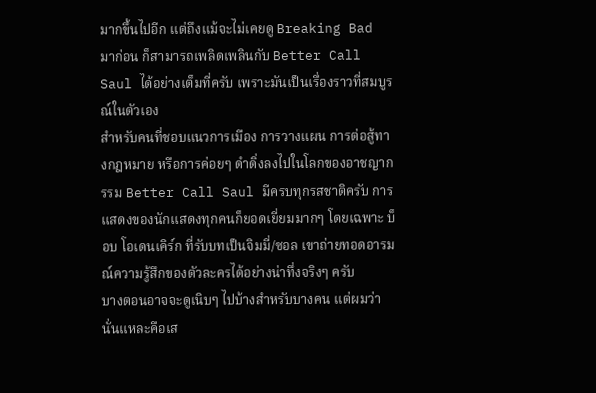มากขึ้นไปอีก แต่ถึงแม้จะไม่เคยดู Breaking Bad มาก่อน ก็สามารถเพลิดเพลินกับ Better Call Saul ได้อย่างเต็มที่ครับ เพราะมันเป็นเรื่องราวที่สมบูรณ์ในตัวเอง
สำหรับคนที่ชอบแนวการเมือง การวางแผน การต่อสู้ทางกฎหมาย หรือการค่อยๆ ดำดิ่งลงไปในโลกของอาชญากรรม Better Call Saul มีครบทุกรสชาติครับ การแสดงของนักแสดงทุกคนก็ยอดเยี่ยมมากๆ โดยเฉพาะ บ็อบ โอเดนเคิร์ก ที่รับบทเป็นจิมมี่/ซอล เขาถ่ายทอดอารมณ์ความรู้สึกของตัวละครได้อย่างน่าทึ่งจริงๆ ครับ
บางตอนอาจจะดูเนิบๆ ไปบ้างสำหรับบางคน แต่ผมว่านั่นแหละคือเส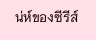น่ห์ของซีรีส์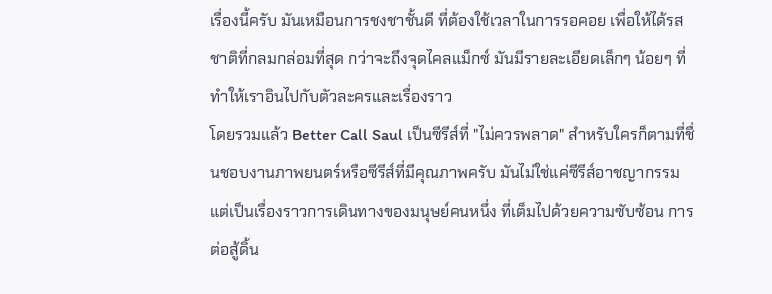เรื่องนี้ครับ มันเหมือนการชงชาชั้นดี ที่ต้องใช้เวลาในการรอคอย เพื่อให้ได้รสชาติที่กลมกล่อมที่สุด กว่าจะถึงจุดไคลแม็กซ์ มันมีรายละเอียดเล็กๆ น้อยๆ ที่ทำให้เราอินไปกับตัวละครและเรื่องราว
โดยรวมแล้ว Better Call Saul เป็นซีรีส์ที่ "ไม่ควรพลาด" สำหรับใครก็ตามที่ชื่นชอบงานภาพยนตร์หรือซีรีส์ที่มีคุณภาพครับ มันไม่ใช่แค่ซีรีส์อาชญากรรม แต่เป็นเรื่องราวการเดินทางของมนุษย์คนหนึ่ง ที่เต็มไปด้วยความซับซ้อน การต่อสู้ดิ้น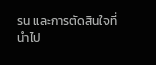รน และการตัดสินใจที่นำไป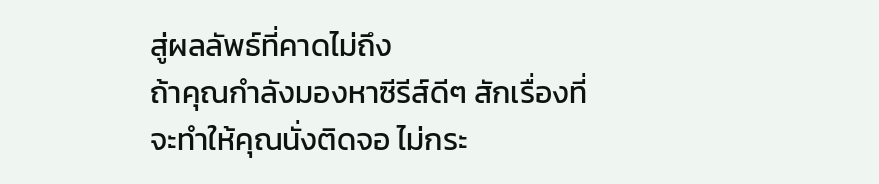สู่ผลลัพธ์ที่คาดไม่ถึง
ถ้าคุณกำลังมองหาซีรีส์ดีๆ สักเรื่องที่จะทำให้คุณนั่งติดจอ ไม่กระ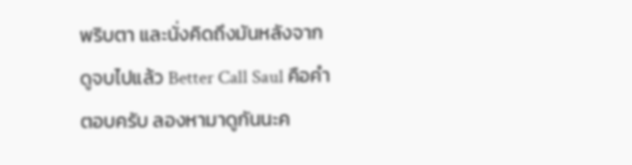พริบตา และนั่งคิดถึงมันหลังจากดูจบไปแล้ว Better Call Saul คือคำตอบครับ ลองหามาดูกันนะค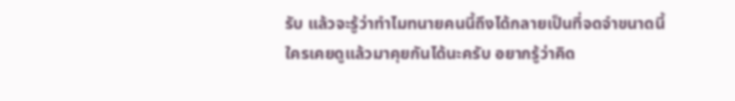รับ แล้วจะรู้ว่าทำไมทนายคนนี้ถึงได้กลายเป็นที่จดจำขนาดนี้
ใครเคยดูแล้วมาคุยกันได้นะครับ อยากรู้ว่าคิด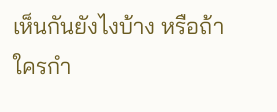เห็นกันยังไงบ้าง หรือถ้าใครกำ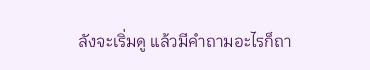ลังจะเริ่มดู แล้วมีคำถามอะไรก็ถา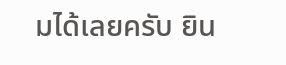มได้เลยครับ ยิน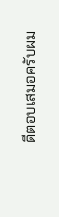ดีตอบเสมอครับผม